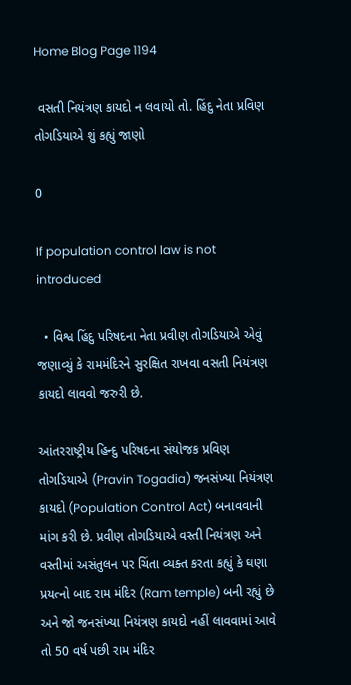Home Blog Page 1194

 વસતી નિયંત્રણ કાયદો ન લવાયો તો. હિંદુ નેતા પ્રવિણ તોગડિયાએ શું કહ્યું જાણો

0

If population control law is not introduced

  • વિશ્વ હિંદુ પરિષદના નેતા પ્રવીણ તોગડિયાએ એવું જણાવ્યું કે રામમંદિરને સુરક્ષિત રાખવા વસતી નિયંત્રણ કાયદો લાવવો જરુરી છે.

આંતરરાષ્ટ્રીય હિન્દુ પરિષદના સંયોજક પ્રવિણ તોગડિયાએ (Pravin Togadia) જનસંખ્યા નિયંત્રણ કાયદો (Population Control Act) બનાવવાની માંગ કરી છે. પ્રવીણ તોગડિયાએ વસ્તી નિયંત્રણ અને વસ્તીમાં અસંતુલન પર ચિંતા વ્યક્ત કરતા કહ્યું કે ઘણા પ્રયત્નો બાદ રામ મંદિર (Ram temple) બની રહ્યું છે અને જો જનસંખ્યા નિયંત્રણ કાયદો નહીં લાવવામાં આવે તો 50 વર્ષ પછી રામ મંદિર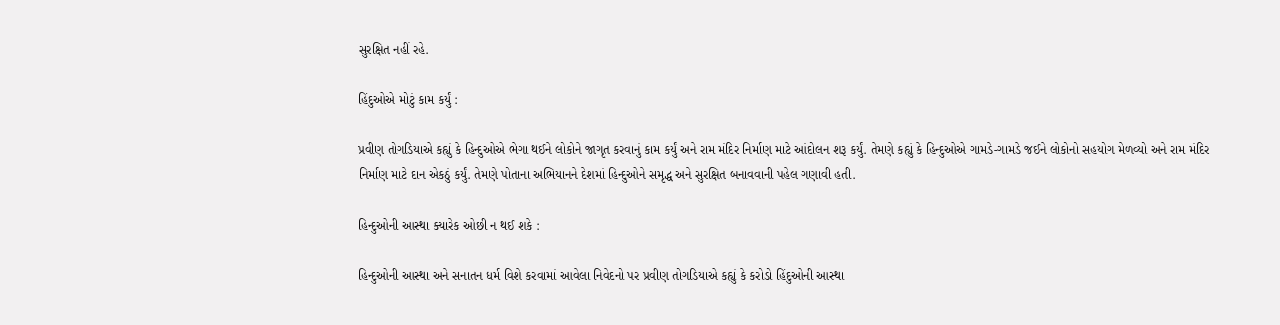સુરક્ષિત નહીં રહે.

હિંદુઓએ મોટું કામ કર્યું :

પ્રવીણ તોગડિયાએ કહ્યું કે હિન્દુઓએ ભેગા થઈને લોકોને જાગૃત કરવાનું કામ કર્યું અને રામ મંદિર નિર્માણ માટે આંદોલન શરૂ કર્યું. તેમણે કહ્યું કે હિન્દુઓએ ગામડે-ગામડે જઈને લોકોનો સહયોગ મેળવ્યો અને રામ મંદિર નિર્માણ માટે દાન એકઠું કર્યું. તેમણે પોતાના અભિયાનને દેશમાં હિન્દુઓને સમૃદ્ધ અને સુરક્ષિત બનાવવાની પહેલ ગણાવી હતી.

હિન્દુઓની આસ્થા ક્યારેક ઓછી ન થઈ શકે :

હિન્દુઓની આસ્થા અને સનાતન ધર્મ વિશે કરવામાં આવેલા નિવેદનો પર પ્રવીણ તોગડિયાએ કહ્યું કે કરોડો હિંદુઓની આસ્થા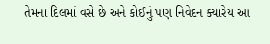તેમના દિલમાં વસે છે અને કોઈનું પણ નિવેદન ક્યારેય આ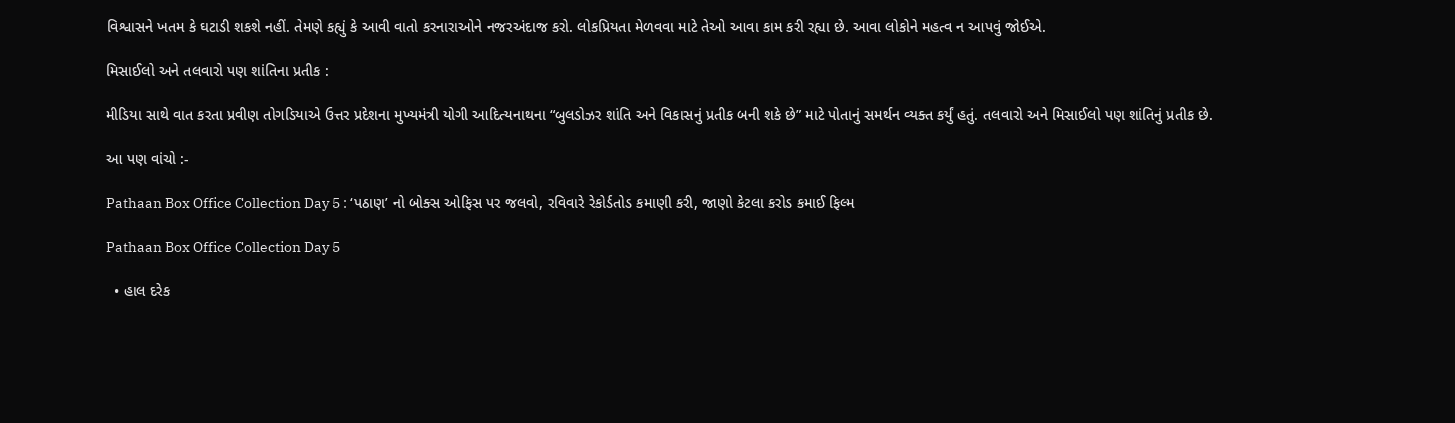વિશ્વાસને ખતમ કે ઘટાડી શકશે નહીં. તેમણે કહ્યું કે આવી વાતો કરનારાઓને નજરઅંદાજ કરો. લોકપ્રિયતા મેળવવા માટે તેઓ આવા કામ કરી રહ્યા છે. આવા લોકોને મહત્વ ન આપવું જોઈએ.

મિસાઈલો અને તલવારો પણ શાંતિના પ્રતીક :

મીડિયા સાથે વાત કરતા પ્રવીણ તોગડિયાએ ઉત્તર પ્રદેશના મુખ્યમંત્રી યોગી આદિત્યનાથના “બુલડોઝર શાંતિ અને વિકાસનું પ્રતીક બની શકે છે” માટે પોતાનું સમર્થન વ્યક્ત કર્યું હતું. તલવારો અને મિસાઈલો પણ શાંતિનું પ્રતીક છે.

આ પણ વાંચો :-

Pathaan Box Office Collection Day 5 : ‘પઠાણ’ નો બોક્સ ઓફિસ પર જલવો, રવિવારે રેકોર્ડતોડ કમાણી કરી, જાણો કેટલા કરોડ કમાઈ ફિલ્મ

Pathaan Box Office Collection Day 5

  • હાલ દરેક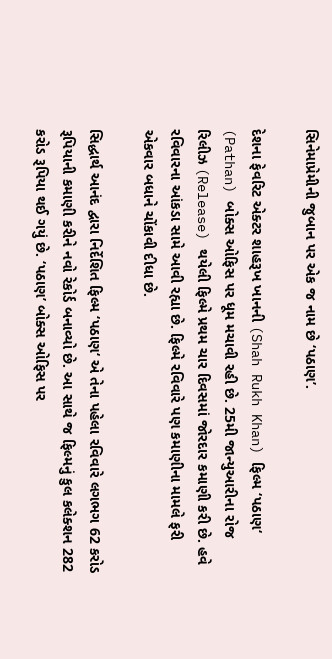સિનેમાપ્રેમીની જુબાન પર એક જ નામ છે ‘પઠાણ’.

દેશના ફેવરિટ એક્ટર શાહરૂખ ખાનની (Shah Rukh Khan) ફિલ્મ ‘પઠાણ‘ (Pathan) બોક્સ ઓફિસ પર ધૂમ મચાવી રહી છે. 25મી જાન્યુઆરીના રોજ રિલીઝ (Release) થયેલી ફિલ્મે પ્રથમ ચાર દિવસમાં જોરદાર કમાણી કરી છે. હવે રવિવારના આંકડા સામે આવી રહ્યા છે. ફિલ્મે રવિવારે પણ કમાણીના મામલે ફરી એકવાર બધાને ચોંકાવી દીધા છે.

સિદ્ધાર્થ આનંદ દ્વારા નિર્દેશિત ફિલ્મ ‘પઠાણ‘ એ તેના પહેલા રવિવારે લગભગ 62 કરોડ રૂપિયાની કમાણી કરીને નવો રેકોર્ડ બનાવ્યો છે. આ સાથે જ ફિલ્મનું કુલ કલેક્શન 282 કરોડ રૂપિયા થઈ ગયું છે. ‘પઠાણ’ બોક્સ ઓફિસ પર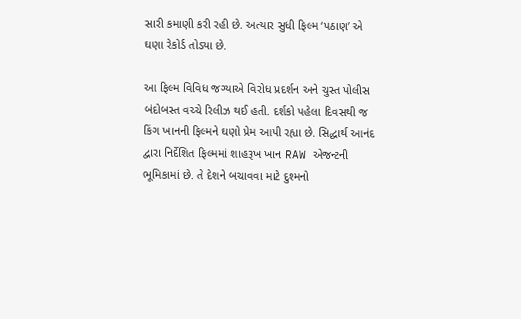સારી કમાણી કરી રહી છે. અત્યાર સુધી ફિલ્મ ‘પઠાણ’ એ ઘણા રેકોર્ડ તોડ્યા છે.

આ ફિલ્મ વિવિધ જગ્યાએ વિરોધ પ્રદર્શન અને ચુસ્ત પોલીસ બંદોબસ્ત વચ્ચે રિલીઝ થઈ હતી. દર્શકો પહેલા દિવસથી જ કિંગ ખાનની ફિલ્મને ઘણો પ્રેમ આપી રહ્યા છે. સિદ્ધાર્થ આનંદ દ્વારા નિર્દેશિત ફિલ્મમાં શાહરૂખ ખાન RAW એજન્ટની ભૂમિકામાં છે. તે દેશને બચાવવા માટે દુશ્મનો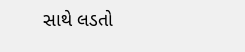સાથે લડતો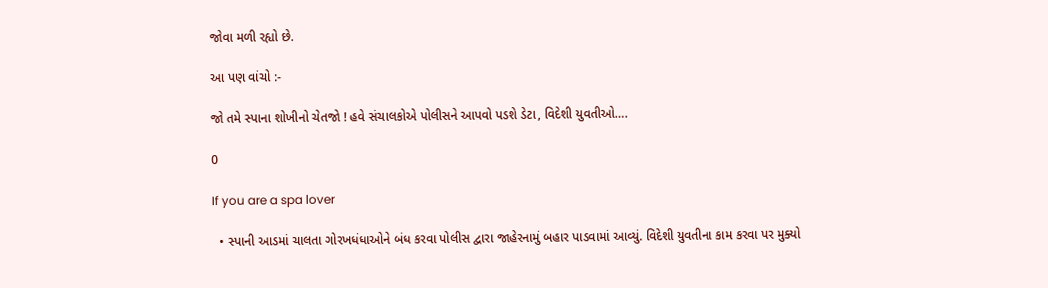જોવા મળી રહ્યો છે.

આ પણ વાંચો :-

જો તમે સ્પાના શોખીનો ચેતજો ! હવે સંચાલકોએ પોલીસને આપવો પડશે ડેટા, વિદેશી યુવતીઓ….

0

If you are a spa lover

  • સ્પાની આડમાં ચાલતા ગોરખધંધાઓને બંધ કરવા પોલીસ દ્વારા જાહેરનામું બહાર પાડવામાં આવ્યું. વિદેશી યુવતીના કામ કરવા પર મુક્યો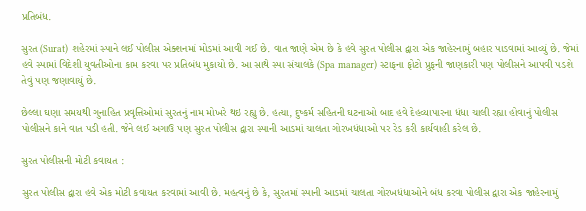પ્રતિબંધ.

સુરત (Surat) શહેરમાં સ્પાને લઈ પોલીસ એક્શનમાં મોડમાં આવી ગઈ છે. વાત જાણે એમ છે કે હવે સુરત પોલીસ દ્વારા એક જાહેરનામું બહાર પાડવામાં આવ્યું છે. જેમાં હવે સ્પામાં વિદેશી યુવતીઓના કામ કરવા પર પ્રતિબંધ મુકાયો છે. આ સાથે સ્પા સંચાલકે (Spa manager) સ્ટાફના ફોટો પ્રુફની જાણકારી પણ પોલીસને આપવી પડશે તેવું પણ જણાવાયું છે.

છેલ્લા ઘણા સમયથી ગુનાહિત પ્રવૃત્તિઓમાં સુરતનું નામ મોખરે થઇ રહ્યુ છે. હત્યા, દુષ્કર્મ સહિતની ઘટનાઓ બાદ હવે દેહવ્યાપારના ધંધા ચાલી રહ્યા હોવાનું પોલીસ પોલીસને કાને વાત પડી હતી. જેને લઈ અગાઉ પણ સુરત પોલીસ દ્વારા સ્પાની આડમાં ચાલતા ગોરખધંધાઓ પર રેડ કરી કાર્યવાહી કરેલ છે.

સુરત પોલીસની મોટી કવાયત :

સુરત પોલીસ દ્વારા હવે એક મોટી કવાયત કરવામાં આવી છે. મહત્વનું છે કે, સુરતમાં સ્પાની આડમાં ચાલતા ગોરખધંધાઓને બંધ કરવા પોલીસ દ્વારા એક જાહેરનામું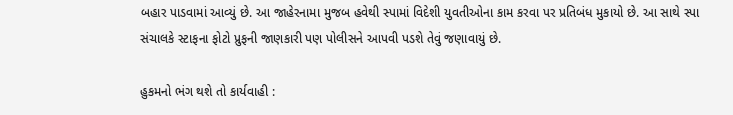બહાર પાડવામાં આવ્યું છે. આ જાહેરનામા મુજબ હવેથી સ્પામાં વિદેશી યુવતીઓના કામ કરવા પર પ્રતિબંધ મુકાયો છે. આ સાથે સ્પા સંચાલકે સ્ટાફના ફોટો પ્રુફની જાણકારી પણ પોલીસને આપવી પડશે તેવું જણાવાયું છે.

હુકમનો ભંગ થશે તો કાર્યવાહી :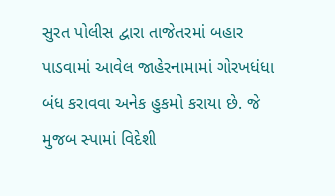સુરત પોલીસ દ્વારા તાજેતરમાં બહાર પાડવામાં આવેલ જાહેરનામામાં ગોરખધંધા બંધ કરાવવા અનેક હુકમો કરાયા છે. જે મુજબ સ્પામાં વિદેશી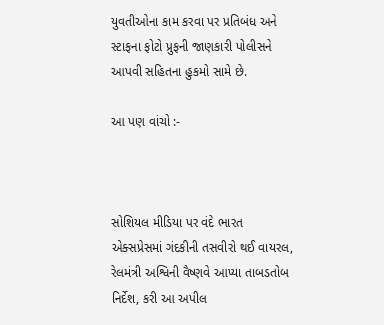યુવતીઓના કામ કરવા પર પ્રતિબંધ અને સ્ટાફના ફોટો પ્રુફની જાણકારી પોલીસને આપવી સહિતના હુકમો સામે છે.

આ પણ વાંચો :-



સોશિયલ મીડિયા પર વંદે ભારત એક્સપ્રેસમાં ગંદકીની તસવીરો થઈ વાયરલ, રેલમંત્રી અશ્વિની વૈષ્ણવે આપ્યા તાબડતોબ નિર્દેશ, કરી આ અપીલ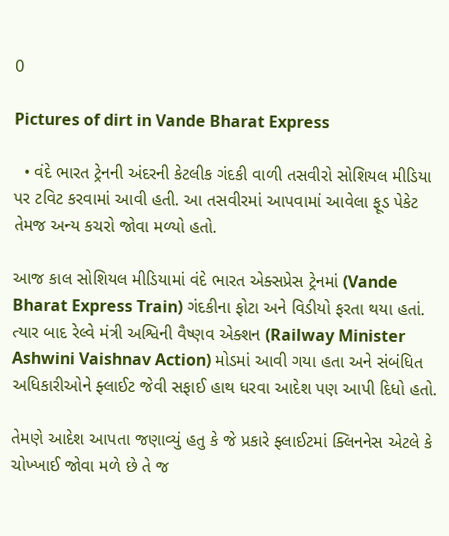0

Pictures of dirt in Vande Bharat Express

  • વંદે ભારત ટ્રેનની અંદરની કેટલીક ગંદકી વાળી તસવીરો સોશિયલ મીડિયા પર ટવિટ કરવામાં આવી હતી. આ તસવીરમાં આપવામાં આવેલા ફૂડ પેકેટ તેમજ અન્ય કચરો જોવા મળ્યો હતો.

આજ કાલ સોશિયલ મીડિયામાં વંદે ભારત એક્સપ્રેસ ટ્રેનમાં (Vande Bharat Express Train) ગંદકીના ફોટા અને વિડીયો ફરતા થયા હતાં. ત્યાર બાદ રેલ્વે મંત્રી અશ્વિની વૈષ્ણવ એક્શન (Railway Minister Ashwini Vaishnav Action) મોડમાં આવી ગયા હતા અને સંબંધિત અધિકારીઓને ફ્લાઈટ જેવી સફાઈ હાથ ધરવા આદેશ પણ આપી દિધો હતો.

તેમણે આદેશ આપતા જણાવ્યું હતુ કે જે પ્રકારે ફ્લાઈટમાં ક્લિનનેસ એટલે કે ચોખ્ખાઈ જોવા મળે છે તે જ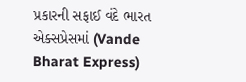પ્રકારની સફાઈ વંદે ભારત એક્સપ્રેસમાં (Vande Bharat Express)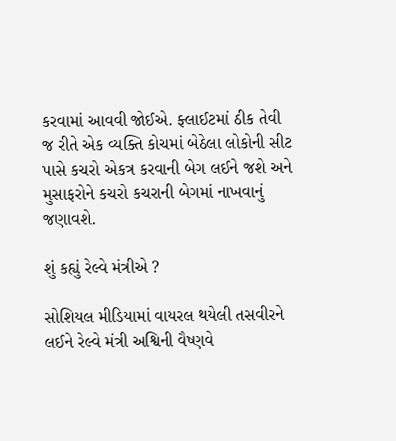કરવામાં આવવી જોઈએ. ફ્લાઈટમાં ઠીક તેવી જ રીતે એક વ્યક્તિ કોચમાં બેઠેલા લોકોની સીટ પાસે કચરો એકત્ર કરવાની બેગ લઈને જશે અને મુસાફરોને કચરો કચરાની બેગમાં નાખવાનું જણાવશે.

શું કહ્યું રેલ્વે મંત્રીએ ?

સોશિયલ મીડિયામાં વાયરલ થયેલી તસવીરને લઈને રેલ્વે મંત્રી અશ્વિની વૈષ્ણવે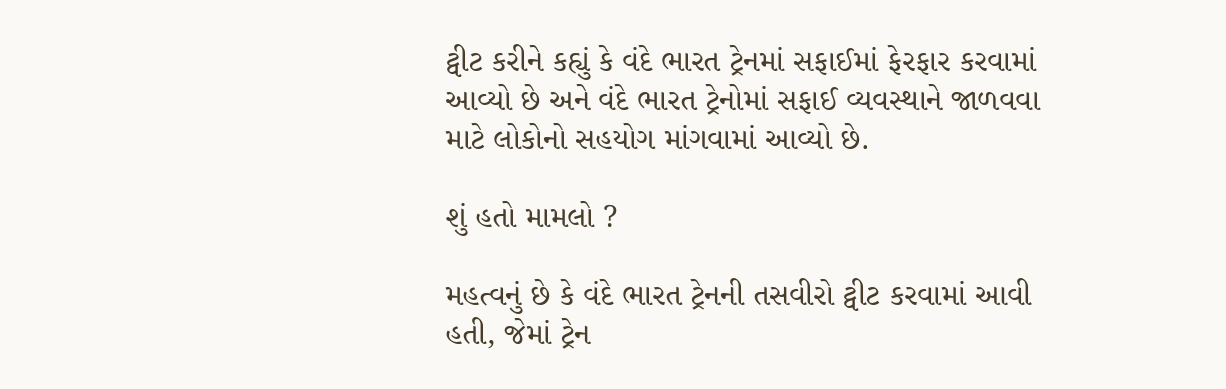ટ્વીટ કરીને કહ્યું કે વંદે ભારત ટ્રેનમાં સફાઈમાં ફેરફાર કરવામાં આવ્યો છે અને વંદે ભારત ટ્રેનોમાં સફાઈ વ્યવસ્થાને જાળવવા માટે લોકોનો સહયોગ માંગવામાં આવ્યો છે.

શું હતો મામલો ?

મહત્વનું છે કે વંદે ભારત ટ્રેનની તસવીરો ટ્વીટ કરવામાં આવી હતી, જેમાં ટ્રેન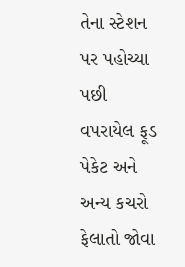તેના સ્ટેશન પર પહોચ્યા પછી વપરાયેલ ફૂડ પેકેટ અને અન્ય કચરો ફેલાતો જોવા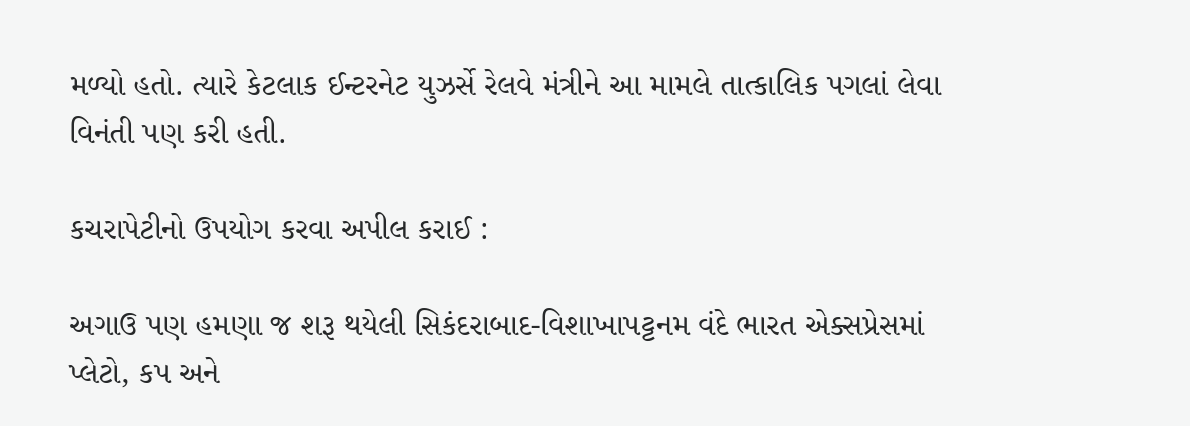મળ્યો હતો. ત્યારે કેટલાક ઈન્ટરનેટ યુઝર્સે રેલવે મંત્રીને આ મામલે તાત્કાલિક પગલાં લેવા વિનંતી પણ કરી હતી.

કચરાપેટીનો ઉપયોગ કરવા અપીલ કરાઈ :

અગાઉ પણ હમણા જ શરૂ થયેલી સિકંદરાબાદ-વિશાખાપટ્ટનમ વંદે ભારત એક્સપ્રેસમાં પ્લેટો, કપ અને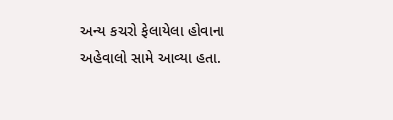અન્ય કચરો ફેલાયેલા હોવાના અહેવાલો સામે આવ્યા હતા.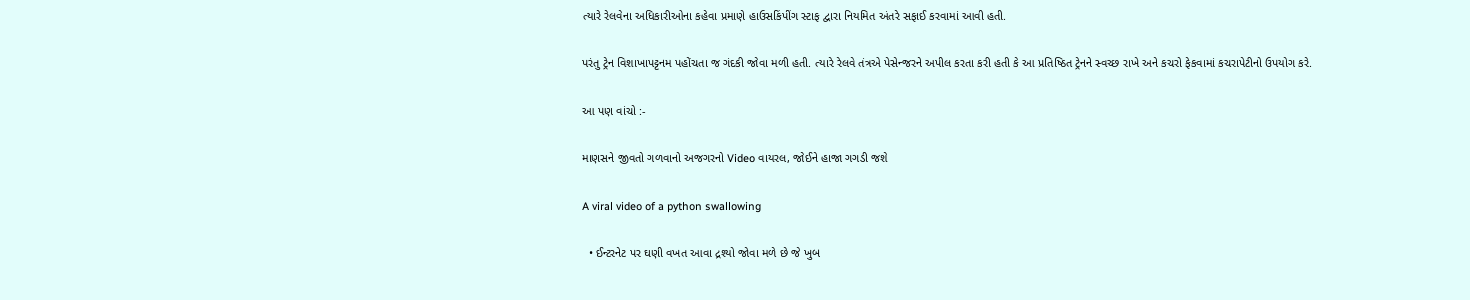ત્યારે રેલવેના અધિકારીઓના કહેવા પ્રમાણે હાઉસકિંપીંગ સ્ટાફ દ્વારા નિયમિત અંતરે સફાઈ કરવામાં આવી હતી.

પરંતુ ટ્રેન વિશાખાપટ્ટનમ પહોંચતા જ ગંદકી જોવા મળી હતી. ત્યારે રેલવે તંત્રએ પેસેન્જરને અપીલ કરતા કરી હતી કે આ પ્રતિષ્ઠિત ટ્રેનને સ્વચ્છ રાખે અને કચરો ફેકવામાં કચરાપેટીનો ઉપયોગ કરે.

આ પણ વાંચો :-

માણસને જીવતો ગળવાનો અજગરનો Video વાયરલ, જોઈને હાજા ગગડી જશે

A viral video of a python swallowing

  • ઈન્ટરનેટ પર ઘણી વખત આવા દ્રશ્યો જોવા મળે છે જે ખુબ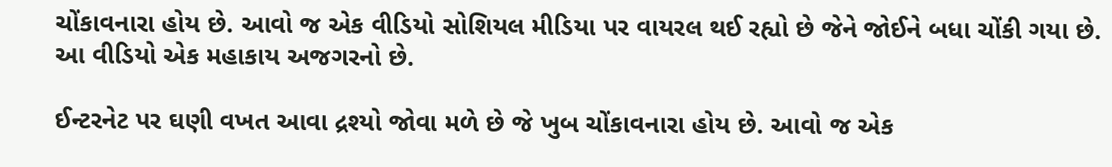ચોંકાવનારા હોય છે. આવો જ એક વીડિયો સોશિયલ મીડિયા પર વાયરલ થઈ રહ્યો છે જેને જોઈને બધા ચોંકી ગયા છે. આ વીડિયો એક મહાકાય અજગરનો છે.

ઈન્ટરનેટ પર ઘણી વખત આવા દ્રશ્યો જોવા મળે છે જે ખુબ ચોંકાવનારા હોય છે. આવો જ એક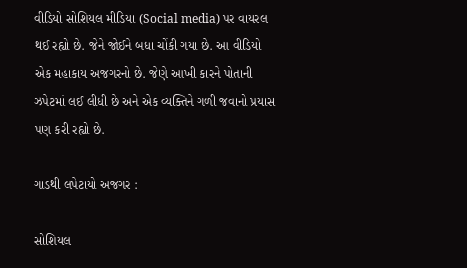વીડિયો સોશિયલ મીડિયા (Social media) પર વાયરલ થઈ રહ્યો છે. જેને જોઈને બધા ચોંકી ગયા છે. આ વીડિયો એક મહાકાય અજગરનો છે. જેણે આખી કારને પોતાની ઝપેટમાં લઈ લીધી છે અને એક વ્યક્તિને ગળી જવાનો પ્રયાસ પણ કરી રહ્યો છે.

ગાડથી લપેટાયો અજગર :

સોશિયલ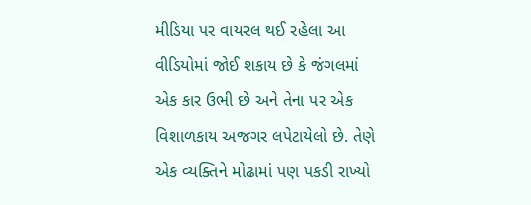મીડિયા પર વાયરલ થઈ રહેલા આ વીડિયોમાં જોઈ શકાય છે કે જંગલમાં એક કાર ઉભી છે અને તેના પર એક વિશાળકાય અજગર લપેટાયેલો છે. તેણે એક વ્યક્તિને મોઢામાં પણ પકડી રાખ્યો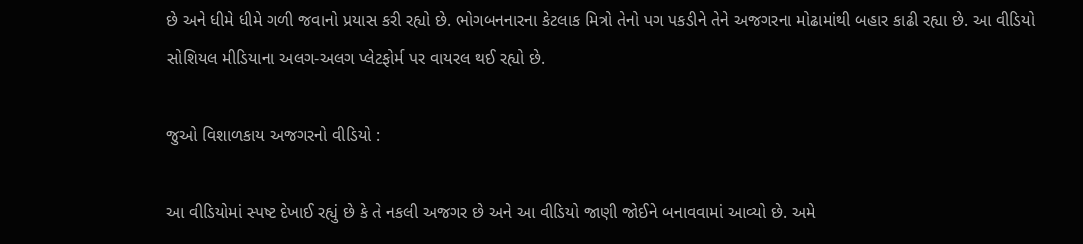છે અને ધીમે ધીમે ગળી જવાનો પ્રયાસ કરી રહ્યો છે. ભોગબનનારના કેટલાક મિત્રો તેનો પગ પકડીને તેને અજગરના મોઢામાંથી બહાર કાઢી રહ્યા છે. આ વીડિયો સોશિયલ મીડિયાના અલગ-અલગ પ્લેટફોર્મ પર વાયરલ થઈ રહ્યો છે.

જુઓ વિશાળકાય અજગરનો વીડિયો :

આ વીડિયોમાં સ્પષ્ટ દેખાઈ રહ્યું છે કે તે નકલી અજગર છે અને આ વીડિયો જાણી જોઈને બનાવવામાં આવ્યો છે. અમે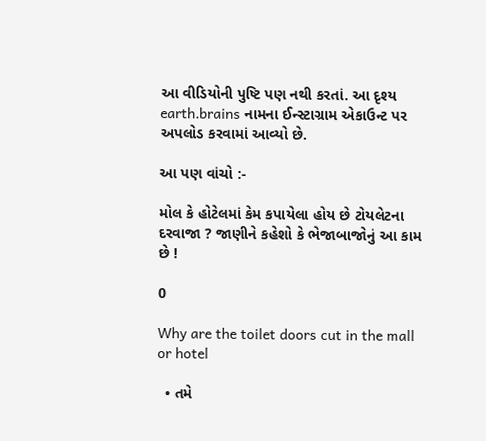આ વીડિયોની પુષ્ટિ પણ નથી કરતાં. આ દૃશ્ય earth.brains નામના ઈન્સ્ટાગ્રામ એકાઉન્ટ પર અપલોડ કરવામાં આવ્યો છે.

આ પણ વાંચો :-

મોલ કે હોટેલમાં કેમ કપાયેલા હોય છે ટોયલેટના દરવાજા ? જાણીને કહેશો કે ભેજાબાજોનું આ કામ છે !

0

Why are the toilet doors cut in the mall or hotel

  • તમે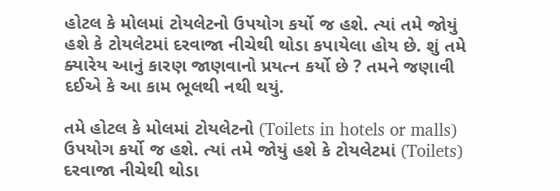હોટલ કે મોલમાં ટોયલેટનો ઉપયોગ કર્યો જ હશે. ત્યાં તમે જોયું હશે કે ટોયલેટમાં દરવાજા નીચેથી થોડા કપાયેલા હોય છે. શું તમે ક્યારેય આનું કારણ જાણવાનો પ્રયત્ન કર્યો છે ? તમને જણાવી દઈએ કે આ કામ ભૂલથી નથી થયું.

તમે હોટલ કે મોલમાં ટોયલેટનો (Toilets in hotels or malls) ઉપયોગ કર્યો જ હશે. ત્યાં તમે જોયું હશે કે ટોયલેટમાં (Toilets) દરવાજા નીચેથી થોડા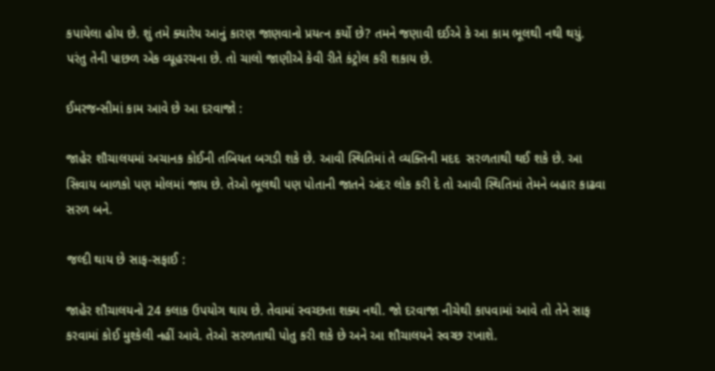કપાયેલા હોય છે. શું તમે ક્યારેય આનું કારણ જાણવાનો પ્રયત્ન કર્યો છે? તમને જણાવી દઈએ કે આ કામ ભૂલથી નથી થયું. પરંતુ તેની પાછળ એક વ્યૂહરચના છે. તો ચાલો જાણીએ કેવી રીતે કંટ્રોલ કરી શકાય છે.

ઈમરજન્સીમાં કામ આવે છે આ દરવાજો :

જાહેર શૌચાલયમાં અચાનક કોઈની તબિયત બગડી શકે છે. આવી સ્થિતિમાં તે વ્યક્તિની મદદ  સરળતાથી થઈ શકે છે. આ સિવાય બાળકો પણ મોલમાં જાય છે. તેઓ ભૂલથી પણ પોતાની જાતને અંદર લોક કરી દે તો આવી સ્થિતિમાં તેમને બહાર કાઢવા સરળ બને.

જલ્દી થાય છે સાફ-સફાઈ :

જાહેર શૌચાલયનો 24 કલાક ઉપયોગ થાય છે. તેવામાં સ્વચ્છતા શક્ય નથી. જો દરવાજા નીચેથી કાપવામાં આવે તો તેને સાફ કરવામાં કોઈ મુશ્કેલી નહીં આવે. તેઓ સરળતાથી પોતુ કરી શકે છે અને આ શૌચાલયને સ્વચ્છ રખાશે.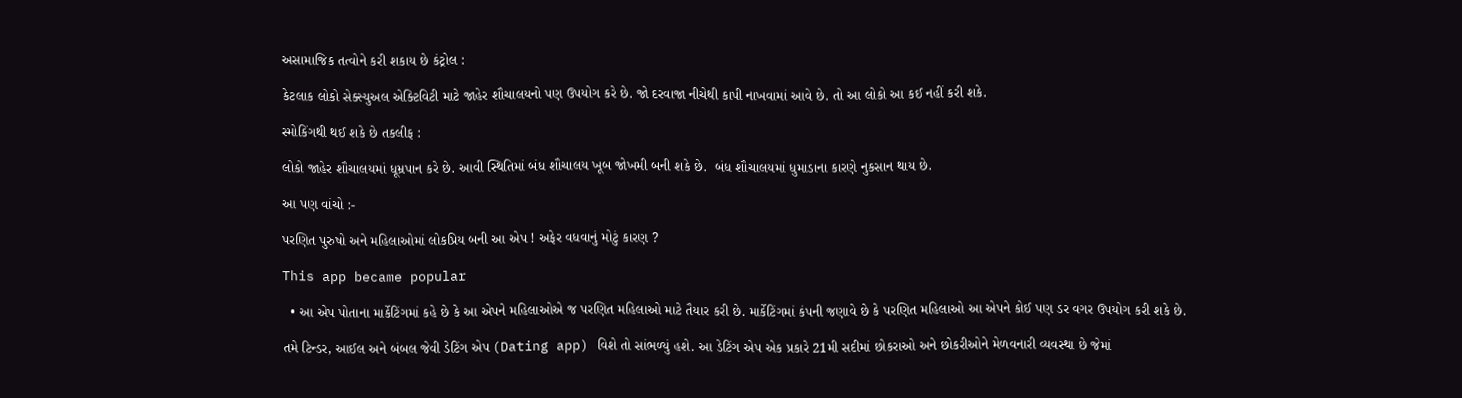અસામાજિક તત્વોને કરી શકાય છે કંટ્રોલ :

કેટલાક લોકો સેક્સ્યુઅલ એક્ટિવિટી માટે જાહેર શૌચાલયનો પણ ઉપયોગ કરે છે. જો દરવાજા નીચેથી કાપી નાખવામાં આવે છે. તો આ લોકો આ કઈ નહીં કરી શકે.

સ્મોકિંગથી થઈ શકે છે તકલીફ :

લોકો જાહેર શૌચાલયમાં ધૂમ્રપાન કરે છે. આવી સ્થિતિમાં બંધ શૌચાલય ખૂબ જોખમી બની શકે છે.  બંધ શૌચાલયમાં ધુમાડાના કારણે નુકસાન થાય છે.

આ પણ વાંચો :-

પરણિત પુરુષો અને મહિલાઓમાં લોકપ્રિય બની આ એપ ! અફેર વધવાનું મોટું કારણ ?

This app became popular

  • આ એપ પોતાના માર્કેટિંગમાં કહે છે કે આ એપને મહિલાઓએ જ પરણિત મહિલાઓ માટે તૈયાર કરી છે. માર્કેટિંગમાં કંપની જણાવે છે કે પરણિત મહિલાઓ આ એપને કોઈ પણ ડર વગર ઉપયોગ કરી શકે છે.

તમે ટિન્ડર, આઈલ અને બંબલ જેવી ડેટિંગ એપ (Dating app) વિશે તો સાંભળ્યું હશે. આ ડેટિંગ એપ એક પ્રકારે 21મી સદીમાં છોકરાઓ અને છોકરીઓને મેળવનારી વ્યવસ્થા છે જેમાં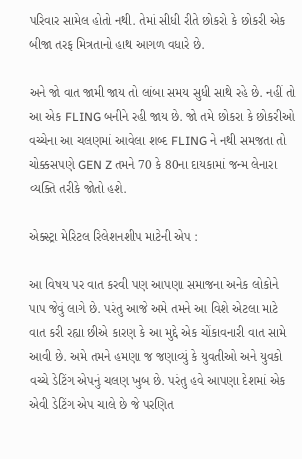પરિવાર સામેલ હોતો નથી. તેમાં સીધી રીતે છોકરો કે છોકરી એક બીજા તરફ મિત્રતાનો હાથ આગળ વધારે છે.

અને જો વાત જામી જાય તો લાંબા સમય સુધી સાથે રહે છે. નહીં તો આ એક FLING બનીને રહી જાય છે. જો તમે છોકરા કે છોકરીઓ વચ્ચેના આ ચલણમાં આવેલા શબ્દ FLING ને નથી સમજતા તો ચોક્કસપણે GEN Z તમને 70 કે 80ના દાયકામાં જન્મ લેનારા વ્યક્તિ તરીકે જોતો હશે.

એક્સ્ટ્રા મેરિટલ રિલેશનશીપ માટેની એપ :

આ વિષય પર વાત કરવી પણ આપણા સમાજના અનેક લોકોને પાપ જેવું લાગે છે. પરંતુ આજે અમે તમને આ વિશે એટલા માટે વાત કરી રહ્યા છીએ કારણ કે આ મુદ્દે એક ચોંકાવનારી વાત સામે આવી છે. અમે તમને હમણા જ જણાવ્યું કે યુવતીઓ અને યુવકો વચ્ચે ડેટિંગ એપનું ચલણ ખુબ છે. પરંતુ હવે આપણા દેશમાં એક એવી ડેટિંગ એપ ચાલે છે જે પરણિત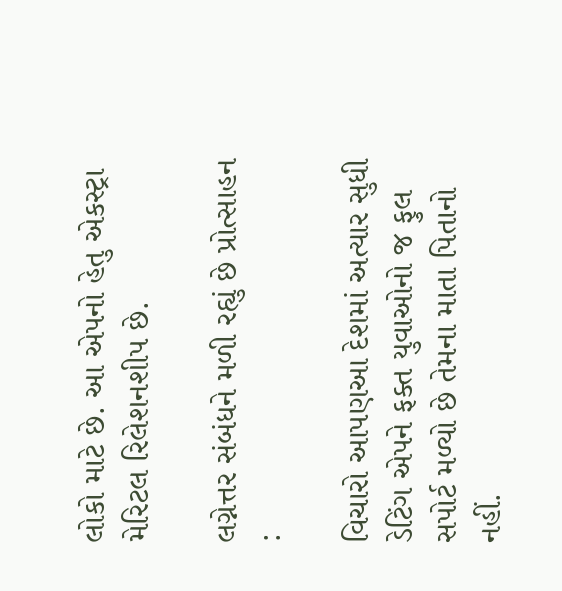લોકો માટે છે. આ એપનો હેતુ એકસ્ટ્રા મેરિટલ રિલેશનશીપ છે.

લગ્નેત્તર સંબંધને મળી રહ્યું છે પ્રોત્સાહન :

વિચારો આપણઆ દેશમાં અત્યાર સુધી ડેટિંગ એપને ફક્ત યુવાઓનો જ ફુલ સપોર્ટ મળ્યો છે તેમના માતા પિતાનો નહીં.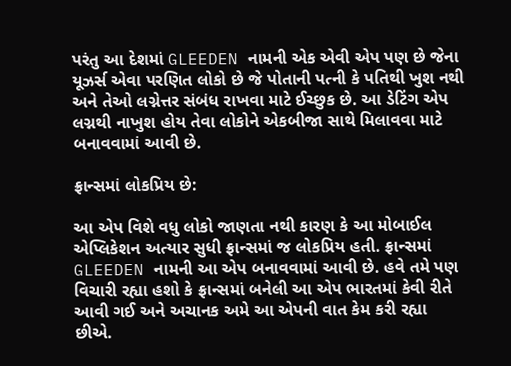પરંતુ આ દેશમાં GLEEDEN નામની એક એવી એપ પણ છે જેના યૂઝર્સ એવા પરણિત લોકો છે જે પોતાની પત્ની કે પતિથી ખુશ નથી અને તેઓ લગ્નેત્તર સંબંધ રાખવા માટે ઈચ્છુક છે. આ ડેટિંગ એપ લગ્નથી નાખુશ હોય તેવા લોકોને એકબીજા સાથે મિલાવવા માટે બનાવવામાં આવી છે.

ફ્રાન્સમાં લોકપ્રિય છે:

આ એપ વિશે વધુ લોકો જાણતા નથી કારણ કે આ મોબાઈલ એપ્લિકેશન અત્યાર સુધી ફ્રાન્સમાં જ લોકપ્રિય હતી. ફ્રાન્સમાં GLEEDEN નામની આ એપ બનાવવામાં આવી છે. હવે તમે પણ વિચારી રહ્યા હશો કે ફ્રાન્સમાં બનેલી આ એપ ભારતમાં કેવી રીતે આવી ગઈ અને અચાનક અમે આ એપની વાત કેમ કરી રહ્યા છીએ.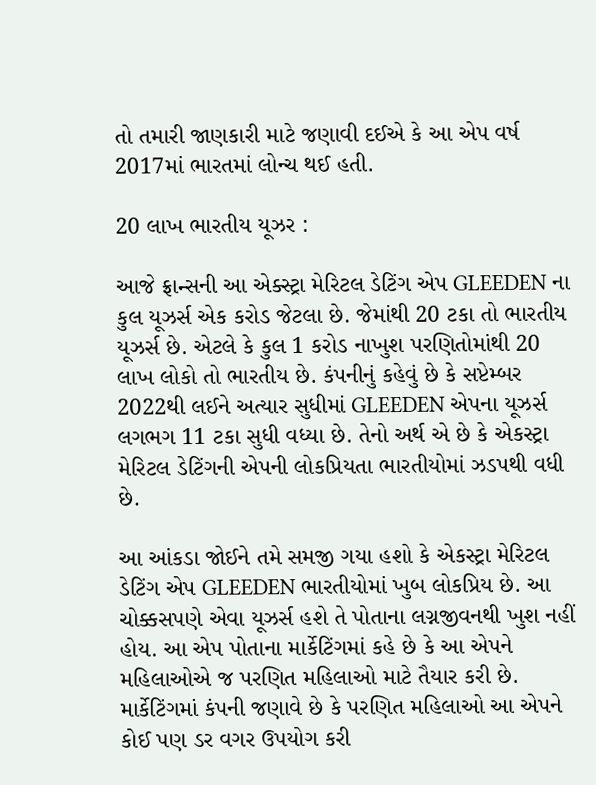તો તમારી જાણકારી માટે જણાવી દઈએ કે આ એપ વર્ષ 2017માં ભારતમાં લોન્ચ થઈ હતી.

20 લાખ ભારતીય યૂઝર :

આજે ફ્રાન્સની આ એક્સ્ટ્રા મેરિટલ ડેટિંગ એપ GLEEDEN ના કુલ યૂઝર્સ એક કરોડ જેટલા છે. જેમાંથી 20 ટકા તો ભારતીય યૂઝર્સ છે. એટલે કે કુલ 1 કરોડ નાખુશ પરણિતોમાંથી 20 લાખ લોકો તો ભારતીય છે. કંપનીનું કહેવું છે કે સપ્ટેમ્બર 2022થી લઈને અત્યાર સુધીમાં GLEEDEN એપના યૂઝર્સ લગભગ 11 ટકા સુધી વધ્યા છે. તેનો અર્થ એ છે કે એકસ્ટ્રા મેરિટલ ડેટિંગની એપની લોકપ્રિયતા ભારતીયોમાં ઝડપથી વધી છે.

આ આંકડા જોઈને તમે સમજી ગયા હશો કે એકસ્ટ્રા મેરિટલ ડેટિંગ એપ GLEEDEN ભારતીયોમાં ખુબ લોકપ્રિય છે. આ ચોક્કસપણે એવા યૂઝર્સ હશે તે પોતાના લગ્નજીવનથી ખુશ નહીં હોય. આ એપ પોતાના માર્કેટિંગમાં કહે છે કે આ એપને મહિલાઓએ જ પરણિત મહિલાઓ માટે તૈયાર કરી છે. માર્કેટિંગમાં કંપની જણાવે છે કે પરણિત મહિલાઓ આ એપને કોઈ પણ ડર વગર ઉપયોગ કરી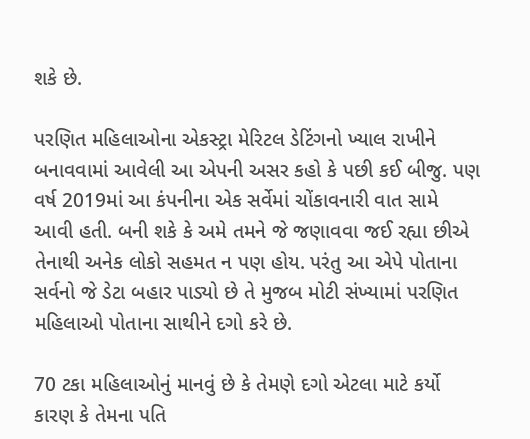શકે છે.

પરણિત મહિલાઓના એકસ્ટ્રા મેરિટલ ડેટિંગનો ખ્યાલ રાખીને બનાવવામાં આવેલી આ એપની અસર કહો કે પછી કઈ બીજુ. પણ વર્ષ 2019માં આ કંપનીના એક સર્વેમાં ચોંકાવનારી વાત સામે આવી હતી. બની શકે કે અમે તમને જે જણાવવા જઈ રહ્યા છીએ તેનાથી અનેક લોકો સહમત ન પણ હોય. પરંતુ આ એપે પોતાના સર્વનો જે ડેટા બહાર પાડ્યો છે તે મુજબ મોટી સંખ્યામાં પરણિત મહિલાઓ પોતાના સાથીને દગો કરે છે.

70 ટકા મહિલાઓનું માનવું છે કે તેમણે દગો એટલા માટે કર્યો કારણ કે તેમના પતિ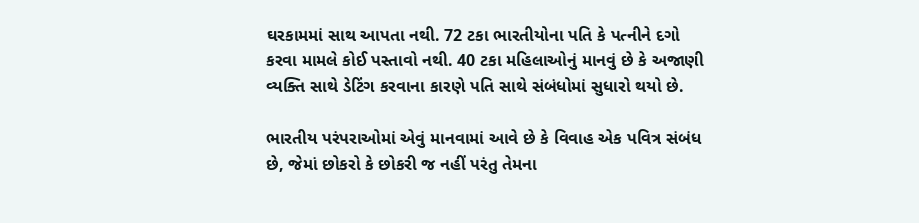ઘરકામમાં સાથ આપતા નથી. 72 ટકા ભારતીયોના પતિ કે પત્નીને દગો કરવા મામલે કોઈ પસ્તાવો નથી. 40 ટકા મહિલાઓનું માનવું છે કે અજાણી વ્યક્તિ સાથે ડેટિંગ કરવાના કારણે પતિ સાથે સંબંધોમાં સુધારો થયો છે.

ભારતીય પરંપરાઓમાં એવું માનવામાં આવે છે કે વિવાહ એક પવિત્ર સંબંધ છે, જેમાં છોકરો કે છોકરી જ નહીં પરંતુ તેમના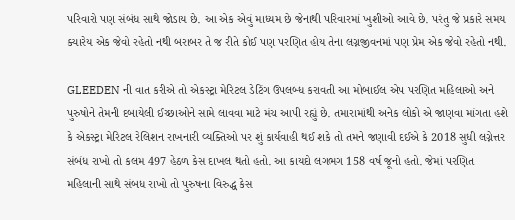પરિવારો પણ સંબંધ સાથે જોડાય છે. આ એક એવું માધ્યમ છે જેનાથી પરિવારમાં ખુશીઓ આવે છે. પરંતુ જે પ્રકારે સમય ક્યારેય એક જેવો રહેતો નથી બરાબર તે જ રીતે કોઈ પણ પરણિત હોય તેના લગ્નજીવનમાં પણ પ્રેમ એક જેવો રહેતો નથી.

GLEEDEN ની વાત કરીએ તો એકસ્ટ્રા મેરિટલ ડેટિંગ ઉપલબ્ધ કરાવતી આ મોબાઈલ એપ પરણિત મહિલાઓ અને પુરુષોને તેમની દબાયેલી ઈચ્છાઓને સામે લાવવા માટે મંચ આપી રહ્યું છે. તમારામાંથી અનેક લોકો એ જાણવા માંગતા હશે કે એકસ્ટ્રા મેરિટલ રેલિશન રાખનારી વ્યક્તિઓ પર શું કાર્યવાહી થઈ શકે તો તમને જણાવી દઈએ કે 2018 સુધી લગ્નેત્તર સંબંધ રાખો તો કલમ 497 હેઠળ કેસ દાખલ થતો હતો. આ કાયદો લગભગ 158 વર્ષ જૂનો હતો. જેમાં પરણિત મહિલાની સાથે સંબધ રાખો તો પુરુષના વિરુદ્ધ કેસ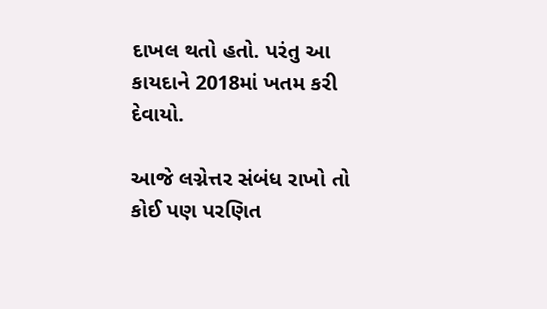દાખલ થતો હતો. પરંતુ આ કાયદાને 2018માં ખતમ કરી દેવાયો.

આજે લગ્નેત્તર સંબંધ રાખો તો કોઈ પણ પરણિત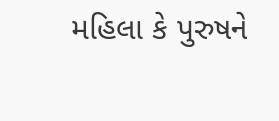મહિલા કે પુરુષને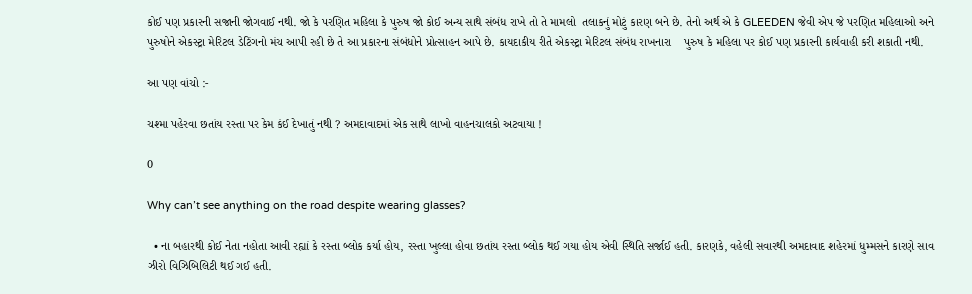કોઈ પણ પ્રકારની સજાની જોગવાઈ નથી. જો કે પરણિત મહિલા કે પુરુષ જો કોઈ અન્ય સાથે સંબંધ રાખે તો તે મામલો  તલાકનું મોટું કારણ બને છે. તેનો અર્થ એ કે GLEEDEN જેવી એપ જે પરણિત મહિલાઓ અને પુરુષોને એકસ્ટ્રા મેરિટલ ડેટિંગનો મંચ આપી રહી છે તે આ પ્રકારના સંબંધોને પ્રોત્સાહન આપે છે. કાયદાકીય રીતે એકસ્ટ્રા મેરિટલ સંબંધ રાખનારા    પુરુષ કે મહિલા પર કોઈ પણ પ્રકારની કાર્યવાહી કરી શકાતી નથી.

આ પણ વાંચો :-

ચશ્મા પહેરવા છતાંય રસ્તા પર કેમ કંઈ દેખાતું નથી ? અમદાવાદમાં એક સાથે લાખો વાહનચાલકો અટવાયા !

0

Why can’t see anything on the road despite wearing glasses?

  • ના બહારથી કોઈ નેતા નહોતા આવી રહ્યાં કે રસ્તા બ્લોક કર્યા હોય, રસ્તા ખુલ્લા હોવા છતાંય રસ્તા બ્લોક થઈ ગયા હોય એવી સ્થિતિ સર્જાઈ હતી. કારણકે, વહેલી સવારથી અમદાવાદ શહેરમાં ધુમ્મસને કારણે સાવ ઝીરો વિઝિબિલિટી થઈ ગઈ હતી.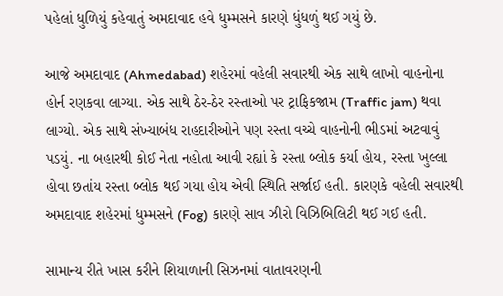પહેલાં ધુળિયું કહેવાતું અમદાવાદ હવે ધુમ્મસને કારણે ધુંધળું થઈ ગયું છે.

આજે અમદાવાદ (Ahmedabad) શહેરમાં વહેલી સવારથી એક સાથે લાખો વાહનોના હોર્ન રણકવા લાગ્યા. એક સાથે ઠેર-ઠેર રસ્તાઓ પર ટ્રાફિકજામ (Traffic jam) થવા લાગ્યો. એક સાથે સંખ્યાબંધ રાહદારીઓને પણ રસ્તા વચ્ચે વાહનોની ભીડમાં અટવાવું પડયું. ના બહારથી કોઈ નેતા નહોતા આવી રહ્યાં કે રસ્તા બ્લોક કર્યા હોય, રસ્તા ખુલ્લા હોવા છતાંય રસ્તા બ્લોક થઈ ગયા હોય એવી સ્થિતિ સર્જાઈ હતી. કારણકે વહેલી સવારથી અમદાવાદ શહેરમાં ધુમ્મસને (Fog) કારણે સાવ ઝીરો વિઝિબિલિટી થઈ ગઈ હતી.

સામાન્ય રીતે ખાસ કરીને શિયાળાની સિઝનમાં વાતાવરણની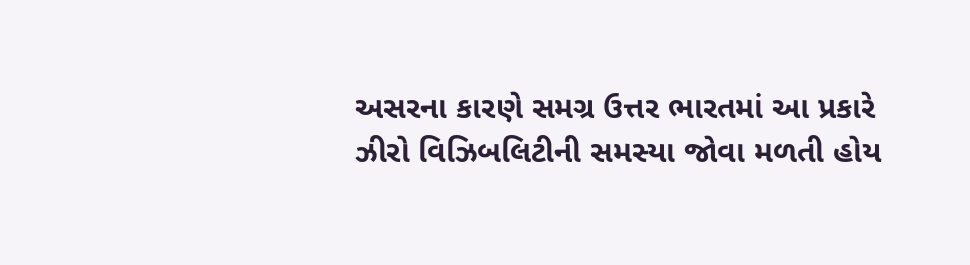અસરના કારણે સમગ્ર ઉત્તર ભારતમાં આ પ્રકારે ઝીરો વિઝિબલિટીની સમસ્યા જોવા મળતી હોય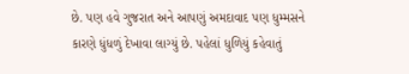છે. પણ હવે ગુજરાત અને આપણું અમદાવાદ પણ ધુમ્મસને કારણે ધુંધળું દેખાવા લાગ્યું છે. પહેલાં ધુળિયું કહેવાતું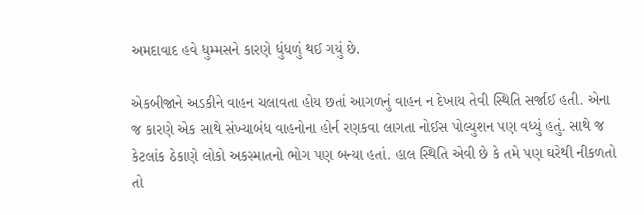અમદાવાદ હવે ધુમ્મસને કારણે ધુંધળું થઈ ગયું છે.

એકબીજાને અડકીને વાહન ચલાવતા હોય છતાં આગળનું વાહન ન દેખાય તેવી સ્થિતિ સર્જાઈ હતી. એના જ કારણે એક સાથે સંખ્યાબંધ વાહનોના હોર્ન રણકવા લાગતા નોઈસ પોલ્યુશન પણ વધ્યું હતું. સાથે જ કેટલાંક ઠેકાણે લોકો અકસ્માતનો ભોગ પણ બન્યા હતાં. હાલ સ્થિતિ એવી છે કે તમે પણ ઘરેથી નીકળતો તો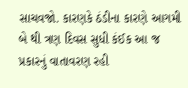સાચવજો. કારણકે ઠંડીના કારણે આગમી બે થી ત્રણ દિવસ સુધી કંઈક આ જ પ્રકારનું વાતાવરણ રહી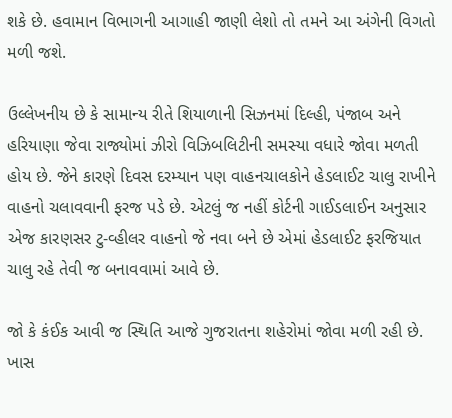શકે છે. હવામાન વિભાગની આગાહી જાણી લેશો તો તમને આ અંગેની વિગતો મળી જશે.

ઉલ્લેખનીય છે કે સામાન્ય રીતે શિયાળાની સિઝનમાં દિલ્હી, પંજાબ અને હરિયાણા જેવા રાજ્યોમાં ઝીરો વિઝિબલિટીની સમસ્યા વધારે જોવા મળતી હોય છે. જેને કારણે દિવસ દરમ્યાન પણ વાહનચાલકોને હેડલાઈટ ચાલુ રાખીને વાહનો ચલાવવાની ફરજ પડે છે. એટલું જ નહીં કોર્ટની ગાઈડલાઈન અનુસાર એજ કારણસર ટુ-વ્હીલર વાહનો જે નવા બને છે એમાં હેડલાઈટ ફરજિયાત ચાલુ રહે તેવી જ બનાવવામાં આવે છે.

જો કે કંઈક આવી જ સ્થિતિ આજે ગુજરાતના શહેરોમાં જોવા મળી રહી છે. ખાસ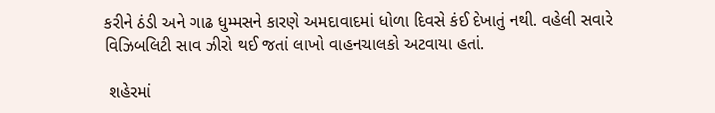કરીને ઠંડી અને ગાઢ ધુમ્મસને કારણે અમદાવાદમાં ધોળા દિવસે કંઈ દેખાતું નથી. વહેલી સવારે વિઝિબલિટી સાવ ઝીરો થઈ જતાં લાખો વાહનચાલકો અટવાયા હતાં.

 શહેરમાં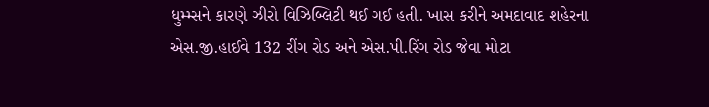ધુમ્મ્સને કારણે ઝીરો વિઝિબ્લિટી થઈ ગઈ હતી. ખાસ કરીને અમદાવાદ શહેરના એસ.જી.હાઈવે 132 રીંગ રોડ અને એસ.પી.રિંગ રોડ જેવા મોટા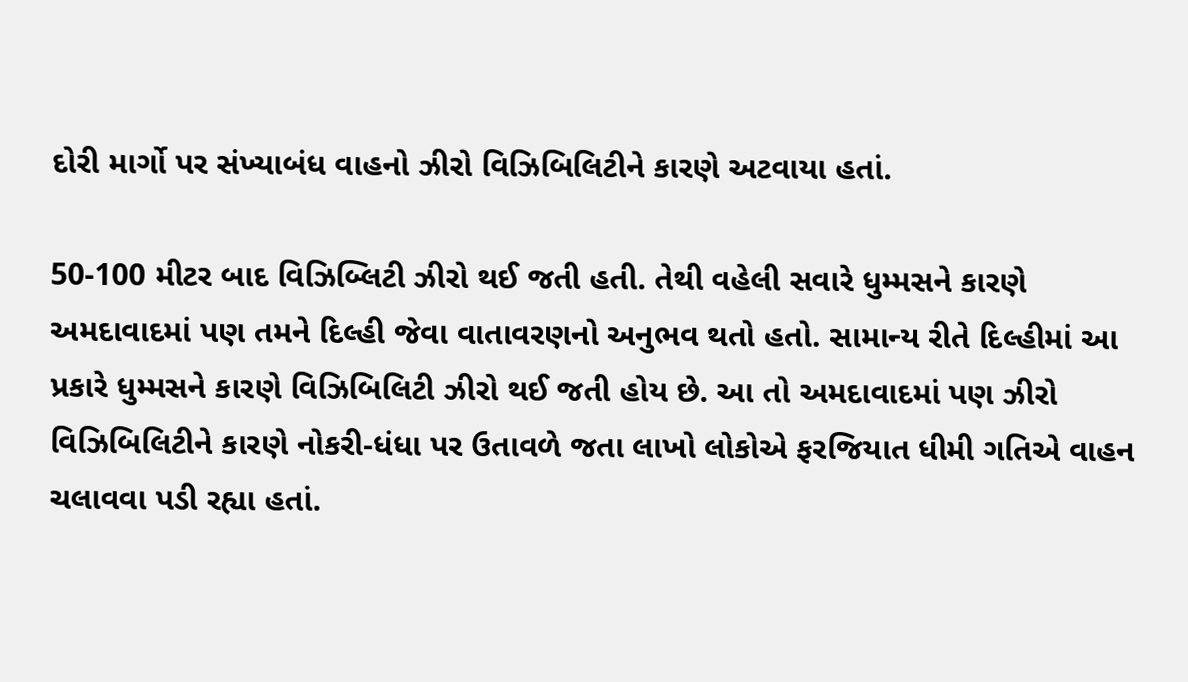દોરી માર્ગો પર સંખ્યાબંધ વાહનો ઝીરો વિઝિબિલિટીને કારણે અટવાયા હતાં.

50-100 મીટર બાદ વિઝિબ્લિટી ઝીરો થઈ જતી હતી. તેથી વહેલી સવારે ધુમ્મસને કારણે અમદાવાદમાં પણ તમને દિલ્હી જેવા વાતાવરણનો અનુભવ થતો હતો. સામાન્ય રીતે દિલ્હીમાં આ પ્રકારે ધુમ્મસને કારણે વિઝિબિલિટી ઝીરો થઈ જતી હોય છે. આ તો અમદાવાદમાં પણ ઝીરો વિઝિબિલિટીને કારણે નોકરી-ધંધા પર ઉતાવળે જતા લાખો લોકોએ ફરજિયાત ધીમી ગતિએ વાહન ચલાવવા પડી રહ્યા હતાં.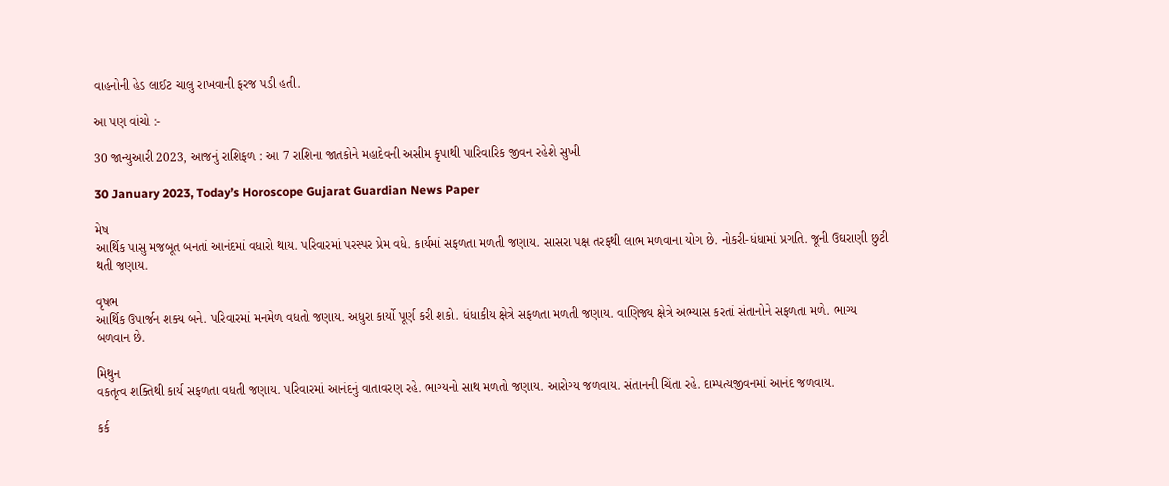વાહનોની હેડ લાઈટ ચાલુ રાખવાની ફરજ પડી હતી.

આ પણ વાંચો :-

30 જાન્યુઆરી 2023, આજનું રાશિફળ : આ 7 રાશિના જાતકોને મહાદેવની અસીમ કૃપાથી પારિવારિક જીવન રહેશે સુખી

30 January 2023, Today’s Horoscope Gujarat Guardian News Paper

મેષ
આર્થિક પાસુ મજબૂત બનતાં આનંદમાં વધારો થાય. પરિવારમાં પરસ્પર પ્રેમ વધે. કાર્યમાં સફળતા મળતી જણાય. સાસરા પક્ષ તરફથી લાભ મળવાના યોગ છે. નોકરી-ધંધામાં પ્રગતિ. જૂની ઉઘરાણી છુટી થતી જણાય.

વૃષભ
આર્થિક ઉપાર્જન શક્ય બને. પરિવારમાં મનમેળ વધતો જણાય. અધુરા કાર્યો પૂર્ણ કરી શકો. ધંધાકીય ક્ષેત્રે સફળતા મળતી જણાય. વાણિજ્ય ક્ષેત્રે અભ્યાસ કરતાં સંતાનોને સફળતા મળે. ભાગ્ય બળવાન છે.

મિથુન
વકતૃત્વ શક્તિથી કાર્ય સફળતા વધતી જણાય. પરિવારમાં આનંદનું વાતાવરણ રહે. ભાગ્યનો સાથ મળતો જણાય. આરોગ્ય જળવાય. સંતાનની ચિંતા રહે. દામ્પત્યજીવનમાં આનંદ જળવાય.

કર્ક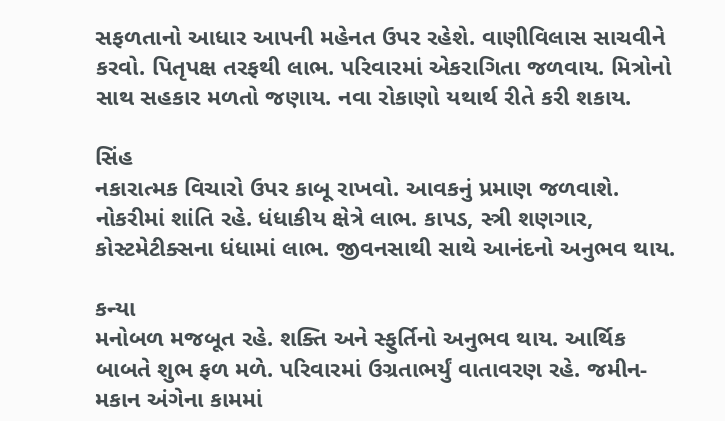સફળતાનો આધાર આપની મહેનત ઉપર રહેશે. વાણીવિલાસ સાચવીને કરવો. પિતૃપક્ષ તરફથી લાભ. પરિવારમાં એકરાગિતા જળવાય. મિત્રોનો સાથ સહકાર મળતો જણાય. નવા રોકાણો યથાર્થ રીતે કરી શકાય.

સિંહ
નકારાત્મક વિચારો ઉપર કાબૂ રાખવો. આવકનું પ્રમાણ જળવાશે. નોકરીમાં શાંતિ રહે. ધંધાકીય ક્ષેત્રે લાભ. કાપડ, સ્ત્રી શણગાર, કોસ્ટમેટીક્સના ધંધામાં લાભ. જીવનસાથી સાથે આનંદનો અનુભવ થાય.

કન્યા
મનોબળ મજબૂત રહે. શક્તિ અને સ્ફુર્તિનો અનુભવ થાય. આર્થિક બાબતે શુભ ફળ મળે. પરિવારમાં ઉગ્રતાભર્યું વાતાવરણ રહે. જમીન-મકાન અંગેના કામમાં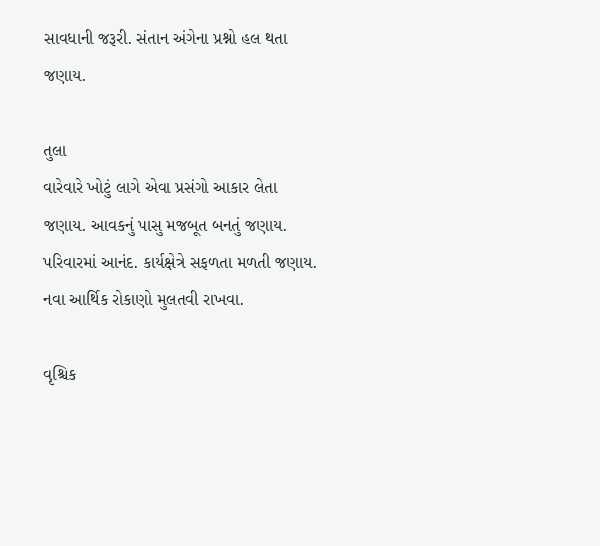સાવધાની‌ જરૂરી. સંતાન અંગેના પ્રશ્નો હલ થતા જણાય.

તુલા
વારેવારે ખોટું લાગે એવા પ્રસંગો આકાર લેતા જણાય. આવકનું પાસુ મજબૂત બનતું જણાય. પરિવારમાં આનંદ. કાર્યક્ષેત્રે સફળતા મળતી જણાય. નવા આર્થિક રોકાણો મુલતવી રાખવા.

વૃશ્ચિક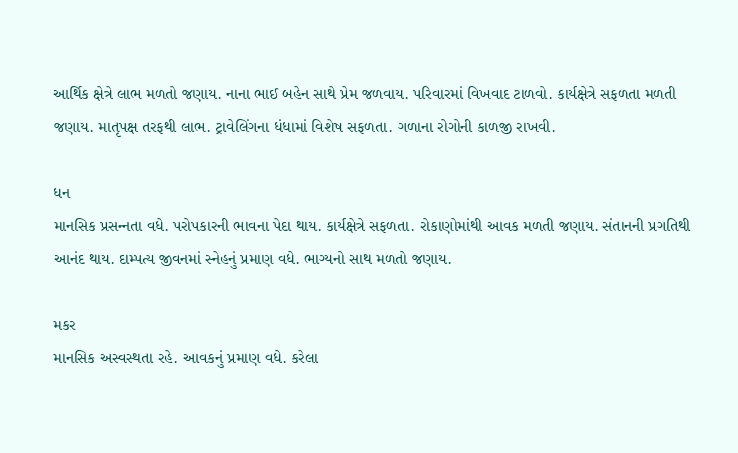આર્થિક ક્ષેત્રે લાભ મળતો જણાય. નાના ભાઈ બહેન સાથે પ્રેમ જળવાય. પરિવારમાં વિખવાદ ટાળવો. કાર્યક્ષેત્રે સફળતા મળતી જણાય. માતૃપક્ષ તરફથી લાભ. ટ્રાવેલિંગના ધંધામાં વિશેષ સફળતા. ગળાના રોગોની કાળજી રાખવી.

ધન
માનસિક પ્રસન્‍નતા વધે. પરોપકારની ભાવના પેદા થાય. કાર્યક્ષેત્રે સફળતા. રોકાણોમાંથી આવક મળતી જણાય. સંતાનની પ્રગતિથી આનંદ થાય. દામ્પત્ય જીવનમાં સ્નેહનું પ્રમાણ વધે. ભાગ્યનો સાથ મળતો જણાય.

મકર
માનસિક અસ્વસ્થતા રહે. આવકનું પ્રમાણ વધે. કરેલા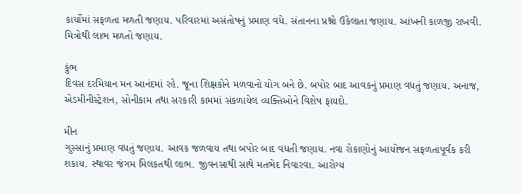કાર્યોમાં સફળતા મળતી જણાય. પરિવારમાં અસંતોષનું પ્રમાણ વધે. સંતાનના પ્રશ્નો ઉકેલાતા જણાય. આંખની કાળજી રાખવી. મિત્રોથી લાભ મળતો જણાય.

કુંભ
દિવસ દરમિયાન મન આનંદમાં રહે. જૂના શિક્ષકોને મળવાનો યોગ બને છે. બપોર બાદ આવકનું પ્રમાણ વધતું જણાય. અનાજ, એડમીનીસ્ટ્રેશન, સોનીકામ તથા સરકારી કામમાં સંકળાયેલ વ્યક્તિઓને વિશેષ ફાયદો.

મીન
ગુસ્સાનું પ્રમાણ વધતું જણાય. આવક જળવાય તથા બપોર બાદ વધતી જણાય. નવા રોકાણોનું આયોજન સફળતાપૂર્વક કરી શકાય. સ્થાવર જંગમ મિલકતથી લાભ. જીવનસાથી સાથે મતભેદ નિવારવા. આરોગ્ય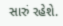સારું રહેશે.